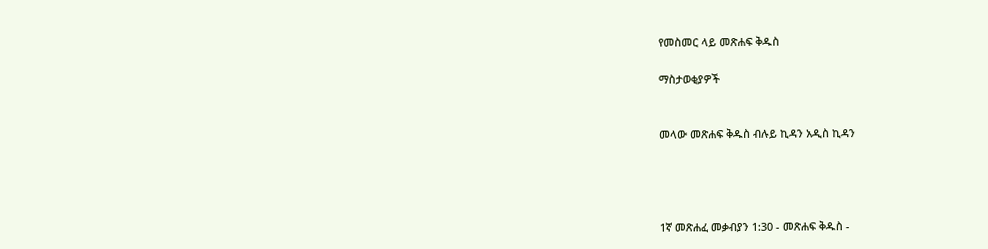የመስመር ላይ መጽሐፍ ቅዱስ

ማስታወቂያዎች


መላው መጽሐፍ ቅዱስ ብሉይ ኪዳን አዲስ ኪዳን




1ኛ መጽሐፈ መቃብያን 1:30 - መጽሐፍ ቅዱስ -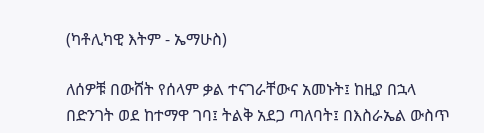(ካቶሊካዊ እትም - ኤማሁስ)

ለሰዎቹ በውሸት የሰላም ቃል ተናገራቸውና አመኑት፤ ከዚያ በኋላ በድንገት ወደ ከተማዋ ገባ፤ ትልቅ አደጋ ጣለባት፤ በእስራኤል ውስጥ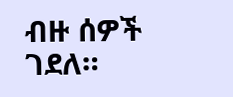ብዙ ሰዎች ገደለ።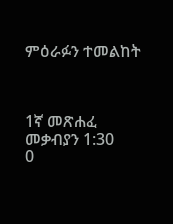ምዕራፉን ተመልከት



1ኛ መጽሐፈ መቃብያን 1:30
0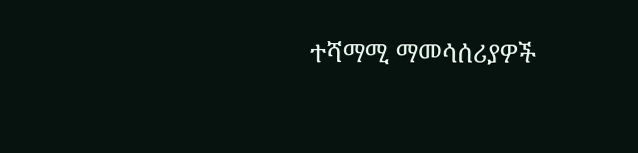ተሻማሚ ማመሳሰሪያዎች